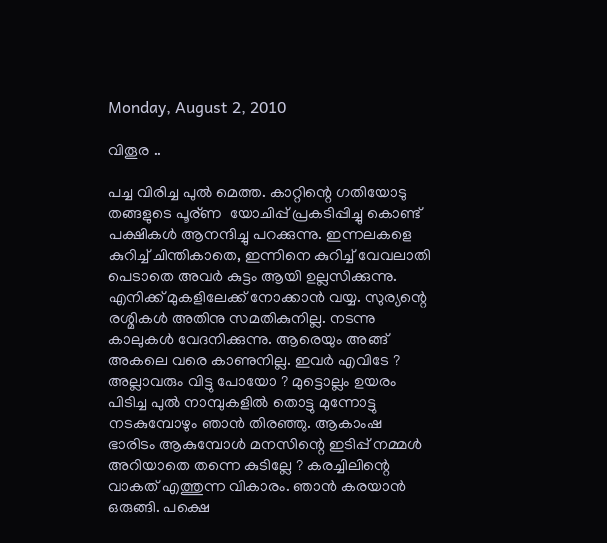Monday, August 2, 2010

വിതൂര ..

പച്ച വിരിച്ച പുല്‍ മെത്ത. കാറ്റിന്റെ ഗതിയോടു തങ്ങളുടെ പൂര്ണ  യോചിപ്പ് പ്രകടിപ്പിച്ചു കൊണ്ട് പക്ഷികള്‍ ആനന്ദിച്ചു പറക്കുന്നു. ഇന്നലകളെ കുറിച്ച് ചിന്തികാതെ, ഇന്നിനെ കുറിച്ച് വേവലാതി പെടാതെ അവര്‍ കുട്ടം ആയി ഉല്ലസിക്കുന്നു. എനിക്ക് മുകളിലേക്ക് നോക്കാന്‍ വയ്യ. സുര്യന്റെ രശ്മികള്‍ അതിനു സമതികുനില്ല. നടന്നു കാലുകള്‍ വേദനിക്കുന്നു. ആരെയും അങ്ങ് അകലെ വരെ കാണുനില്ല. ഇവര്‍ എവിടേ ? അല്ലാവരും വിട്ടു പോയോ ? മുട്ടൊല്ലം ഉയരം പിടിച്ച പുല്‍ നാമ്പുകളില്‍ തൊട്ടു മുന്നോട്ടു നടകുമ്പോഴും ഞാന്‍ തിരഞ്ഞു. ആകാംഷ ഭാരിടം ആകുമ്പോള്‍ മനസിന്റെ ഇടിപ്പ് നമ്മള്‍ അറിയാതെ തന്നെ കുടില്ലേ ? കരച്ചിലിന്റെ വാകത് എത്തുന്ന വികാരം. ഞാന്‍ കരയാന്‍ ഒരുങ്ങി. പക്ഷെ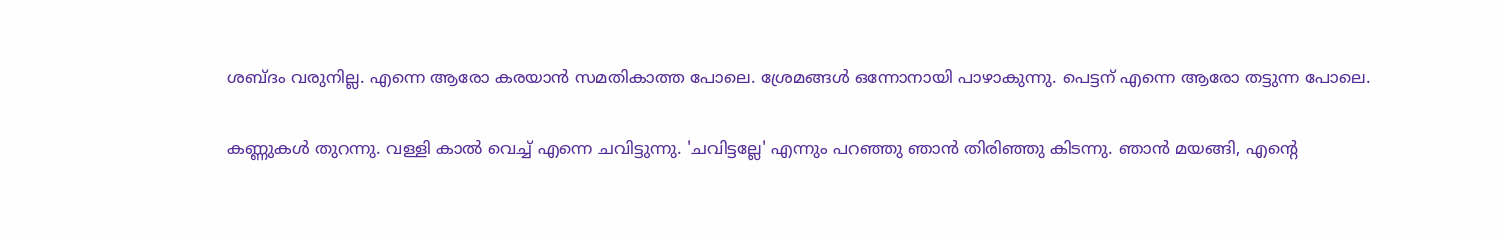ശബ്ദം വരുനില്ല. എന്നെ ആരോ കരയാന്‍ സമതികാത്ത പോലെ. ശ്രേമങ്ങള്‍ ഒന്നോനായി പാഴാകുന്നു. പെട്ടന് എന്നെ ആരോ തട്ടുന്ന പോലെ.

കണ്ണുകള്‍ തുറന്നു. വള്ളി കാല്‍ വെച്ച് എന്നെ ചവിട്ടുന്നു. 'ചവിട്ടല്ലേ' എന്നും പറഞ്ഞു ഞാന്‍ തിരിഞ്ഞു കിടന്നു. ഞാന്‍ മയങ്ങി, എന്റെ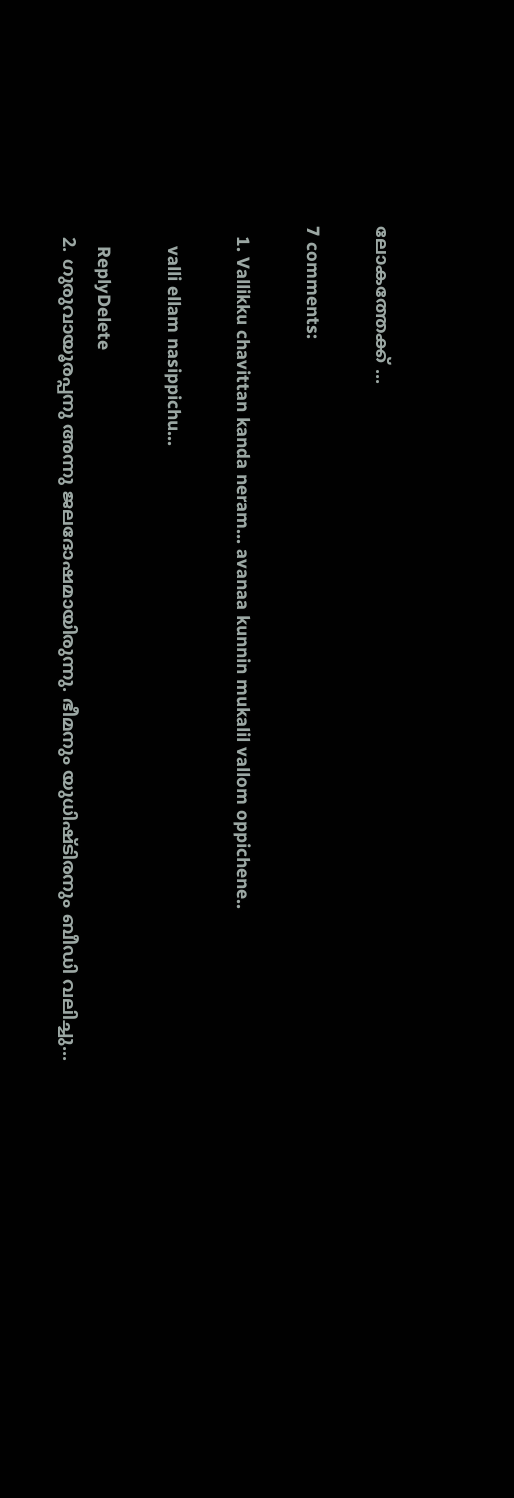ലോകത്തേക്ക് ...

7 comments:

  1. Vallikku chavittan kanda neram... avanaa kunnin mukalil vallom oppichene..

    valli ellam nasippichu...

    ReplyDelete
  2. ഗുരുവായൂരപ്പനു അന്നു ജലദോഷമായിരുന്നു. ഭീമനും യുധിഷ്ടിരനും ബീഡി വലിച്ചു...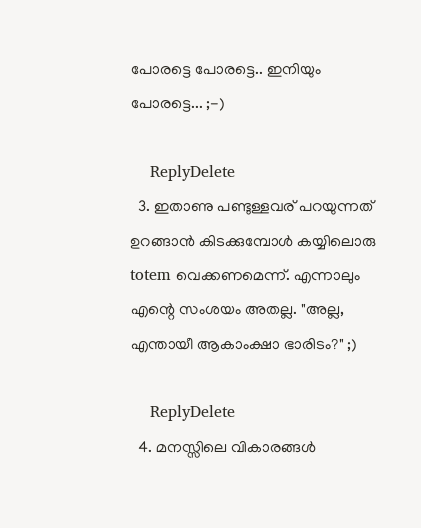പോരട്ടെ പോരട്ടെ.. ഇനിയും പോരട്ടെ... ;-)

    ReplyDelete
  3. ഇതാണു പണ്ടുള്ളവര് പറയുന്നത് ഉറങ്ങാന്‍ കിടക്കുമ്പോള്‍ കയ്യിലൊരു totem വെക്കണമെന്ന്. എന്നാലും എന്റെ സംശയം അതല്ല. "അല്ല, എന്തായീ ആകാംക്ഷാ ഭാരിടം?" ;)

    ReplyDelete
  4. മനസ്സിലെ വികാരങ്ങള്‍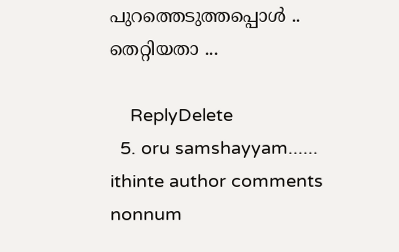പുറത്തെടുത്തപ്പൊള്‍ .. തെറ്റിയതാ ...

    ReplyDelete
  5. oru samshayyam...... ithinte author comments nonnum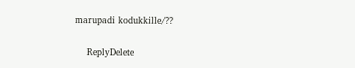marupadi kodukkille/??

    ReplyDelete